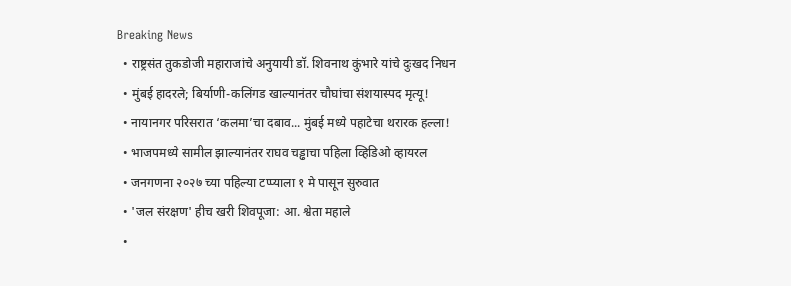Breaking News
  • राष्ट्रसंत तुकडोजी महाराजांचे अनुयायी डॉ. शिवनाथ कुंभारे यांचे दुःखद निधन
  • मुंबई हादरले; बिर्याणी-कलिंगड खाल्यानंतर चौघांचा संशयास्पद मृत्यू!
  • नायानगर परिसरात ‘कलमा’चा दबाव... मुंबई मध्ये पहाटेचा थरारक हल्ला!
  • भाजपमध्ये सामील झाल्यानंतर राघव चड्ढाचा पहिला व्हिडिओ व्हायरल
  • जनगणना २०२७ च्या पहिल्या टप्प्याला १ मे पासून सुरुवात
  • 'जल संरक्षण' हीच खरी शिवपूजा: आ. श्वेता महाले
  •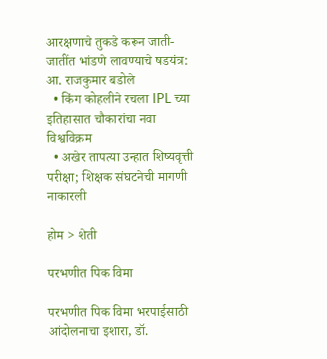आरक्षणाचे तुकडे करून जाती-जातींत भांडणे लावण्याचे षडयंत्र: आ. राजकुमार बडोले
  • किंग कोहलीने रचला IPL च्या इतिहासात चौकारांचा नवा विश्वविक्रम
  • अखेर तापत्या उन्हात शिष्यवृत्ती परीक्षा; शिक्षक संघटनेची मागणी नाकारली

होम > शेती

परभणीत पिक विमा

परभणीत पिक विमा भरपाईसाठी आंदोलनाचा इशारा, डॉ.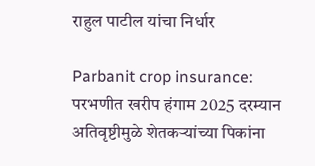राहुल पाटील यांचा निर्धार

Parbanit crop insurance: परभणीत खरीप हंगाम 2025 दरम्यान अतिवृष्टीमुळे शेतकर्‍यांच्या पिकांना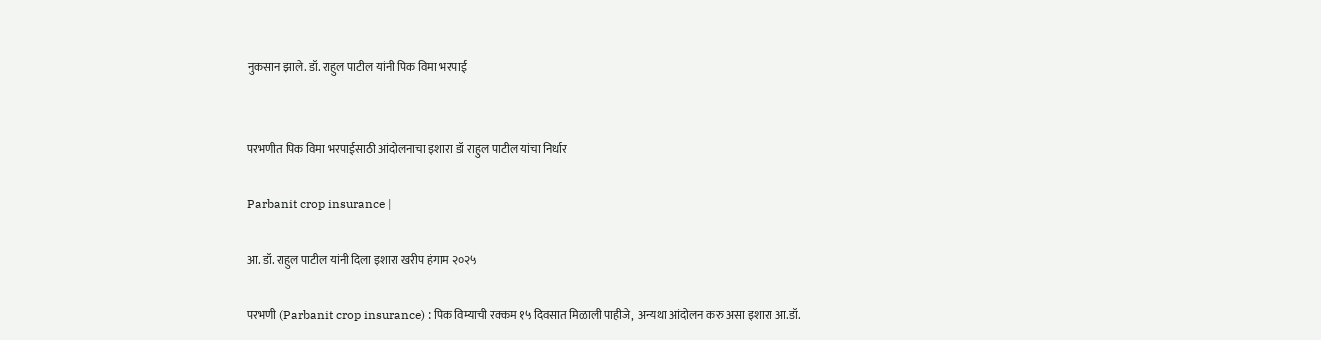नुकसान झाले. डॉ. राहुल पाटील यांनी पिक विमा भरपाई


परभणीत पिक विमा भरपाईसाठी आंदोलनाचा इशारा डॉ राहुल पाटील यांचा निर्धार

Parbanit crop insurance |

आ. डॉ. राहुल पाटील यांनी दिला इशारा खरीप हंगाम २०२५

परभणी (Parbanit crop insurance) : पिक विम्याची रक्कम १५ दिवसात मिळाली पाहीजे,  अन्यथा आंदोलन करु असा इशारा आ.डॉ.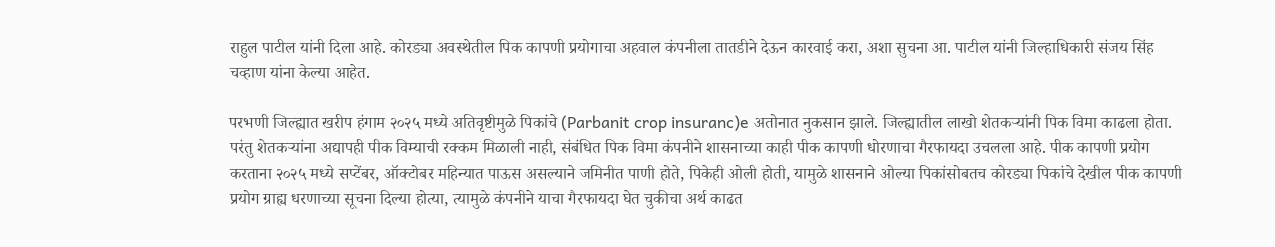राहुल पाटील यांनी दिला आहे. कोरड्या अवस्थेतील पिक कापणी प्रयोगाचा अहवाल कंपनीला तातडीने देऊन कारवाई करा, अशा सुचना आ. पाटील यांनी जिल्हाधिकारी संजय सिंह चव्हाण यांना केल्या आहेत.

परभणी जिल्ह्यात खरीप हंगाम २०२५ मध्ये अतिवृष्टीमुळे पिकांचे (Parbanit crop insuranc)e अतोनात नुकसान झाले. जिल्ह्यातील लाखो शेतकर्‍यांनी पिक विमा काढला होता. परंतु शेतकर्‍यांना अद्यापही पीक विम्याची रक्कम मिळाली नाही, संबंधित पिक विमा कंपनीने शासनाच्या काही पीक कापणी धोरणाचा गैरफायदा उचलला आहे. पीक कापणी प्रयोग करताना २०२५ मध्ये सप्टेंबर, ऑक्टोबर महिन्यात पाऊस असल्याने जमिनीत पाणी होते, पिकेही ओली होती, यामुळे शासनाने ओल्या पिकांसोबतच कोरड्या पिकांचे देखील पीक कापणी प्रयोग ग्राह्य धरणाच्या सूचना दिल्या होत्या, त्यामुळे कंपनीने याचा गैरफायदा घेत चुकीचा अर्थ काढत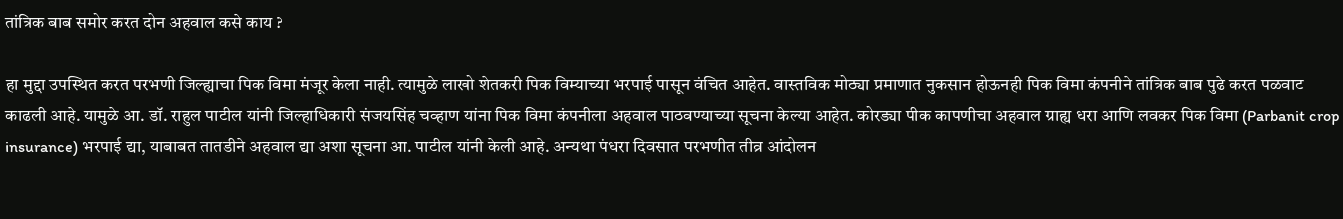तांत्रिक बाब समोर करत दोन अहवाल कसे काय ?

हा मुद्दा उपस्थित करत परभणी जिल्ह्याचा पिक विमा मंजूर केला नाही. त्यामुळे लाखो शेतकरी पिक विम्याच्या भरपाई पासून वंचित आहेत. वास्तविक मोठ्या प्रमाणात नुकसान होऊनही पिक विमा कंपनीने तांत्रिक बाब पुढे करत पळवाट काढली आहे. यामुळे आ. डॉ. राहुल पाटील यांनी जिल्हाधिकारी संजयसिंह चव्हाण यांना पिक विमा कंपनीला अहवाल पाठवण्याच्या सूचना केल्या आहेत. कोरड्या पीक कापणीचा अहवाल ग्राह्य धरा आणि लवकर पिक विमा (Parbanit crop insurance) भरपाई द्या, याबाबत तातडीने अहवाल द्या अशा सूचना आ. पाटील यांनी केली आहे. अन्यथा पंधरा दिवसात परभणीत तीव्र आंदोलन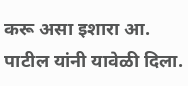करू असा इशारा आ. पाटील यांनी यावेळी दिला.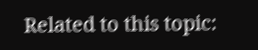Related to this topic: